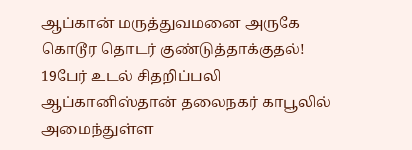ஆப்கான் மருத்துவமனை அருகே கொடூர தொடர் குண்டுத்தாக்குதல்! 19பேர் உடல் சிதறிப்பலி
ஆப்கானிஸ்தான் தலைநகர் காபூலில் அமைந்துள்ள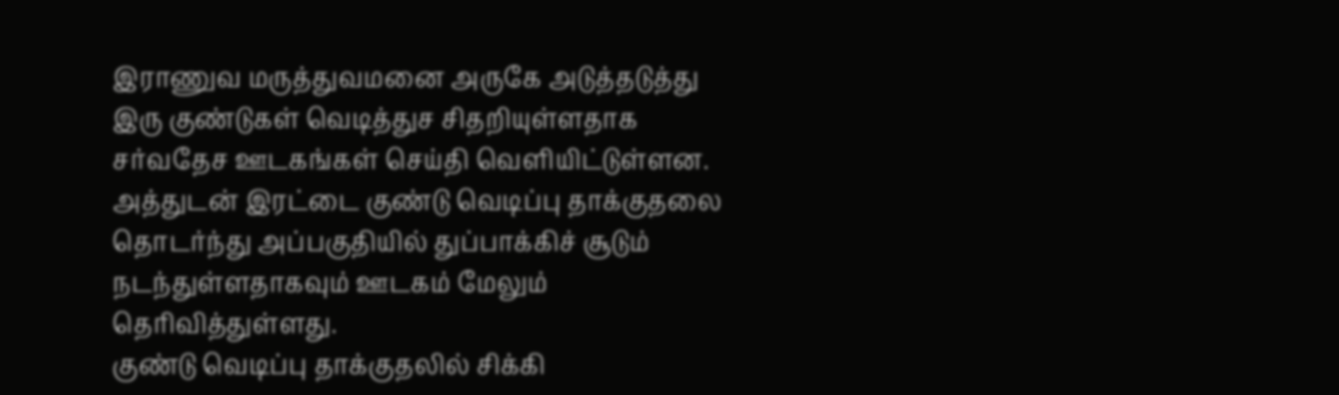இராணுவ மருத்துவமனை அருகே அடுத்தடுத்து இரு குண்டுகள் வெடித்துச சிதறியுள்ளதாக சர்வதேச ஊடகங்கள் செய்தி வெளியிட்டுள்ளன.
அத்துடன் இரட்டை குண்டு வெடிப்பு தாக்குதலை தொடர்ந்து அப்பகுதியில் துப்பாக்கிச் சூடும் நடந்துள்ளதாகவும் ஊடகம் மேலும் தெரிவித்துள்ளது.
குண்டு வெடிப்பு தாக்குதலில் சிக்கி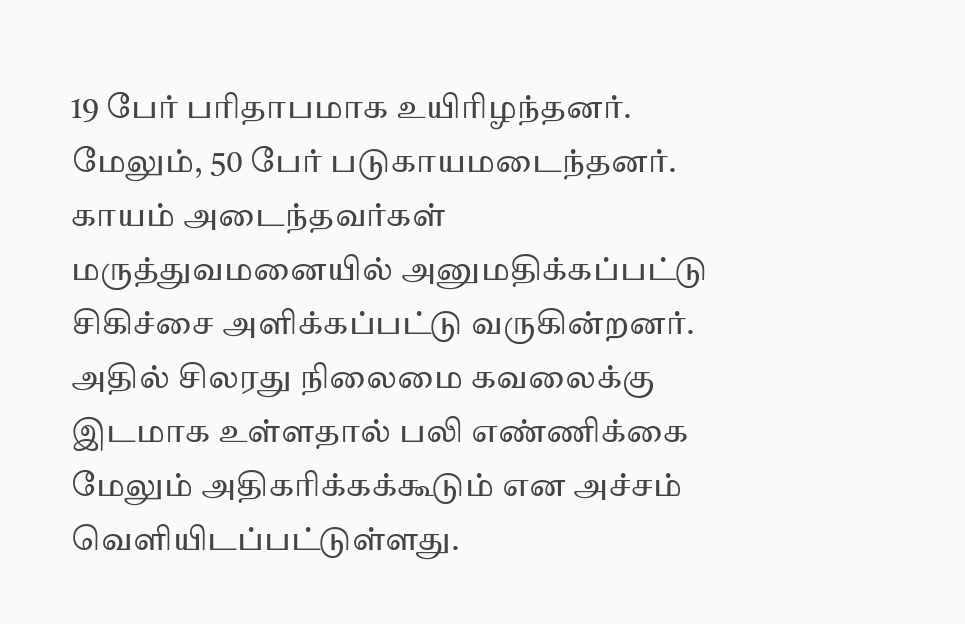19 பேர் பரிதாபமாக உயிரிழந்தனர். மேலும், 50 பேர் படுகாயமடைந்தனர். காயம் அடைந்தவர்கள் மருத்துவமனையில் அனுமதிக்கப்பட்டு சிகிச்சை அளிக்கப்பட்டு வருகின்றனர்.
அதில் சிலரது நிலைமை கவலைக்கு இடமாக உள்ளதால் பலி எண்ணிக்கை மேலும் அதிகரிக்கக்கூடும் என அச்சம் வெளியிடப்பட்டுள்ளது.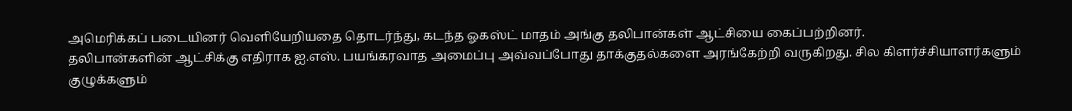அமெரிக்கப் படையினர் வெளியேறியதை தொடர்ந்து, கடந்த ஓகஸ்ட் மாதம் அங்கு தலிபான்கள் ஆட்சியை கைப்பற்றினர்.
தலிபான்களின் ஆட்சிக்கு எதிராக ஐ.எஸ். பயங்கரவாத அமைப்பு அவ்வப்போது தாக்குதல்களை அரங்கேற்றி வருகிறது. சில கிளர்ச்சியாளர்களும் குழுக்களும்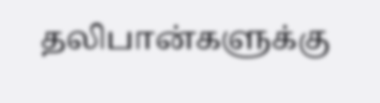தலிபான்களுக்கு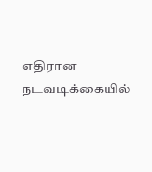எதிரான நடவடிக்கையில்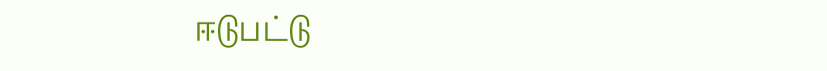ஈடுபட்டு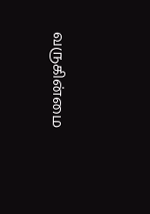வருகின்மை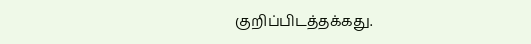குறிப்பிடத்தக்கது.